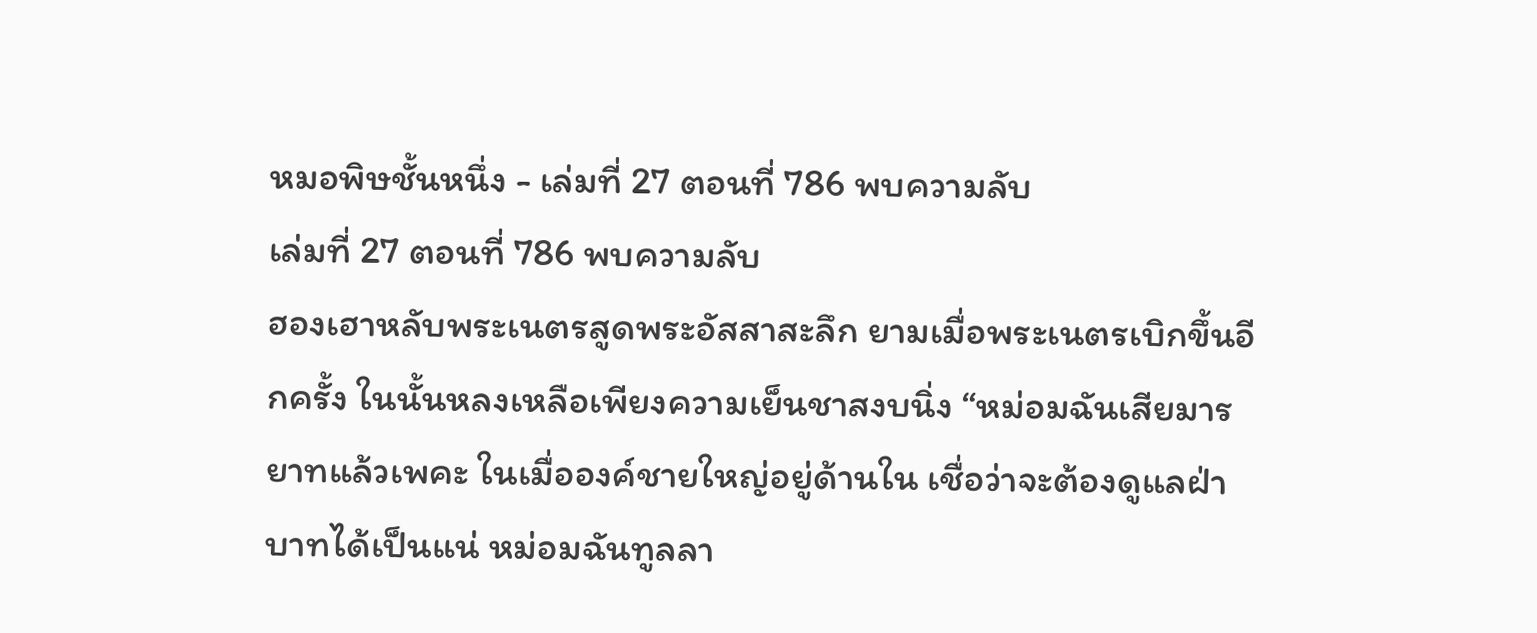หมอพิษชั้นหนึ่ง - เล่มที่ 27 ตอนที่ 786 พบความลับ
เล่มที่ 27 ตอนที่ 786 พบความลับ
ฮองเฮาหลับพระเนตรสูดพระอัสสาสะลึก ยามเมื่อพระเนตรเบิกขึ้นอีกครั้ง ในนั้นหลงเหลือเพียงความเย็นชาสงบนิ่ง “หม่อมฉันเสียมารยาทแล้วเพคะ ในเมื่อองค์ชายใหญ่อยู่ด้านใน เชื่อว่าจะต้องดูแลฝ่าบาทได้เป็นแน่ หม่อมฉันทูลลา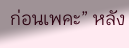ก่อนเพคะ” หลัง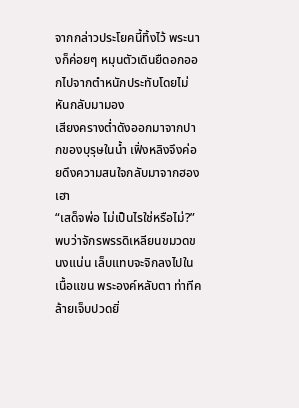จากกล่าวประโยคนี้ทิ้งไว้ พระนางก็ค่อยๆ หมุนตัวเดินยืดอกออกไปจากตำหนักประทับโดยไม่หันกลับมามอง
เสียงครางต่ำดังออกมาจากปากของบุรุษในน้ำ เฟิ่งหลิงจึงค่อยดึงความสนใจกลับมาจากฮองเฮา
“เสด็จพ่อ ไม่เป็นไรใช่หรือไม่?”
พบว่าจักรพรรดิเหลียนขมวดขนงแน่น เล็บแทบจะจิกลงไปในเนื้อแขน พระองค์หลับตา ท่าทีคล้ายเจ็บปวดยิ่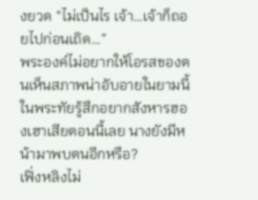งยวด “ไม่เป็นไร เจ้า…เจ้าก็ถอยไปก่อนเถิด…”
พระองค์ไม่อยากให้โอรสของตนเห็นสภาพน่าอับอายในยามนี้ ในพระทัยรู้สึกอยากสังหารฮองเฮาเสียตอนนี้เลย นางยังมีหน้ามาพบตนอีกหรือ?
เฟิ่งหลิงไม่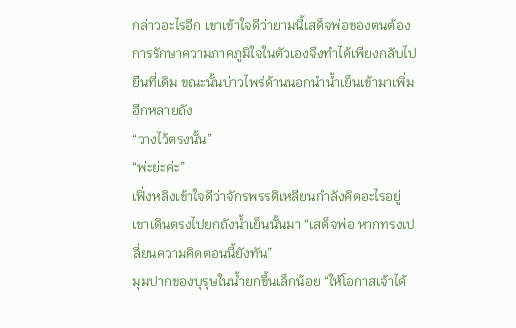กล่าวอะไรอีก เขาเข้าใจดีว่ายามนี้เสด็จพ่อของตนต้องการรักษาความภาคภูมิใจในตัวเองจึงทำได้เพียงกลับไปยืนที่เดิม ขณะนั้นบ่าวไพร่ด้านนอกนำน้ำเย็นเข้ามาเพิ่มอีกหลายถัง
“วางไว้ตรงนั้น”
“พ่ะย่ะค่ะ”
เฟิ่งหลิงเข้าใจดีว่าจักรพรรดิเหลียนกำลังคิดอะไรอยู่ เขาเดินตรงไปยกถังน้ำเย็นนั้นมา “เสด็จพ่อ หากทรงเปลี่ยนความคิดตอนนี้ยังทัน”
มุมปากของบุรุษในน้ำยกขึ้นเล็กน้อย “ให้โอกาสเจ้าได้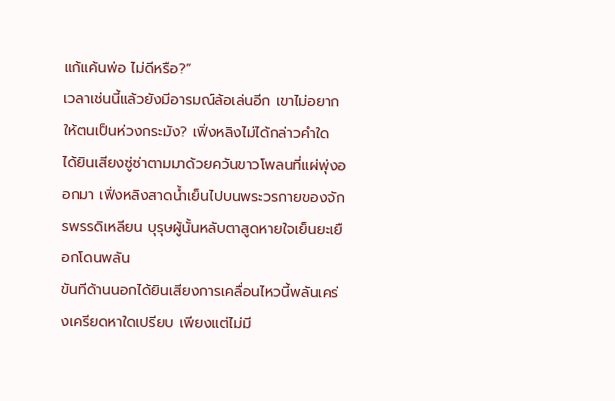แก้แค้นพ่อ ไม่ดีหรือ?”
เวลาเช่นนี้แล้วยังมีอารมณ์ล้อเล่นอีก เขาไม่อยากให้ตนเป็นห่วงกระมัง? เฟิ่งหลิงไม่ได้กล่าวคำใด ได้ยินเสียงซู่ซ่าตามมาด้วยควันขาวโพลนที่แผ่พุ่งออกมา เฟิ่งหลิงสาดน้ำเย็นไปบนพระวรกายของจักรพรรดิเหลียน บุรุษผู้นั้นหลับตาสูดหายใจเย็นยะเยือกโดนพลัน
ขันทีด้านนอกได้ยินเสียงการเคลื่อนไหวนี้พลันเคร่งเครียดหาใดเปรียบ เพียงแต่ไม่มี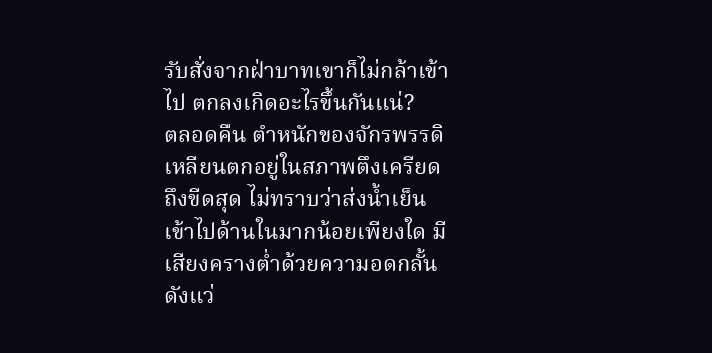รับสั่งจากฝ่าบาทเขาก็ไม่กล้าเข้าไป ตกลงเกิดอะไรขึ้นกันแน่?
ตลอดคืน ตำหนักของจักรพรรดิเหลียนตกอยู่ในสภาพตึงเครียดถึงขีดสุด ไม่ทราบว่าส่งน้ำเย็นเข้าไปด้านในมากน้อยเพียงใด มีเสียงครางต่ำด้วยความอดกลั้นดังแว่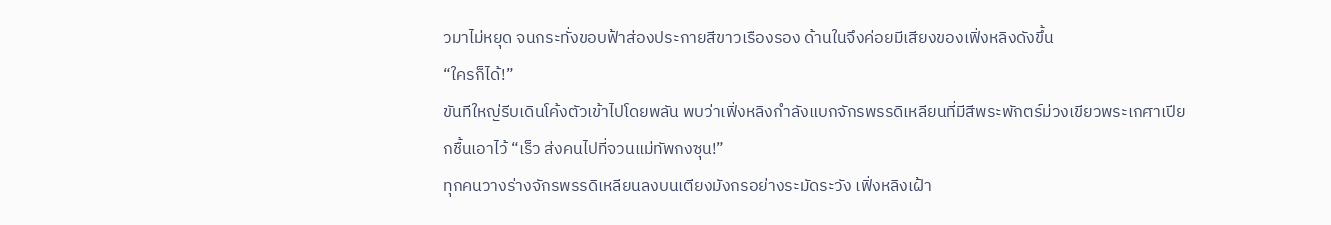วมาไม่หยุด จนกระทั่งขอบฟ้าส่องประกายสีขาวเรืองรอง ด้านในจึงค่อยมีเสียงของเฟิ่งหลิงดังขึ้น
“ใครก็ได้!”
ขันทีใหญ่รีบเดินโค้งตัวเข้าไปโดยพลัน พบว่าเฟิ่งหลิงกำลังแบกจักรพรรดิเหลียนที่มีสีพระพักตร์ม่วงเขียวพระเกศาเปียกชื้นเอาไว้ “เร็ว ส่งคนไปที่จวนแม่ทัพกงซุน!”
ทุกคนวางร่างจักรพรรดิเหลียนลงบนเตียงมังกรอย่างระมัดระวัง เฟิ่งหลิงเฝ้า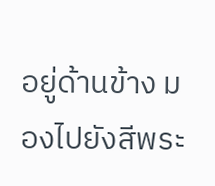อยู่ด้านข้าง มองไปยังสีพระ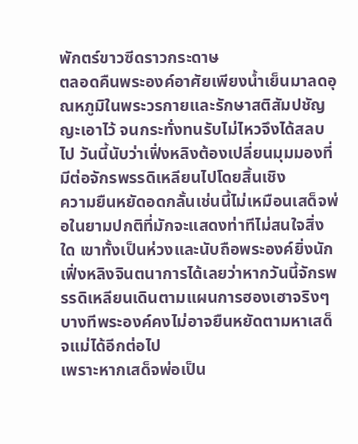พักตร์ขาวซีดราวกระดาษ
ตลอดคืนพระองค์อาศัยเพียงน้ำเย็นมาลดอุณหภูมิในพระวรกายและรักษาสติสัมปชัญญะเอาไว้ จนกระทั่งทนรับไม่ไหวจึงได้สลบไป วันนี้นับว่าเฟิ่งหลิงต้องเปลี่ยนมุมมองที่มีต่อจักรพรรดิเหลียนไปโดยสิ้นเชิง
ความยืนหยัดอดกลั้นเช่นนี้ไม่เหมือนเสด็จพ่อในยามปกติที่มักจะแสดงท่าทีไม่สนใจสิ่งใด เขาทั้งเป็นห่วงและนับถือพระองค์ยิ่งนัก เฟิ่งหลิงจินตนาการได้เลยว่าหากวันนี้จักรพรรดิเหลียนเดินตามแผนการฮองเฮาจริงๆ บางทีพระองค์คงไม่อาจยืนหยัดตามหาเสด็จแม่ได้อีกต่อไป
เพราะหากเสด็จพ่อเป็น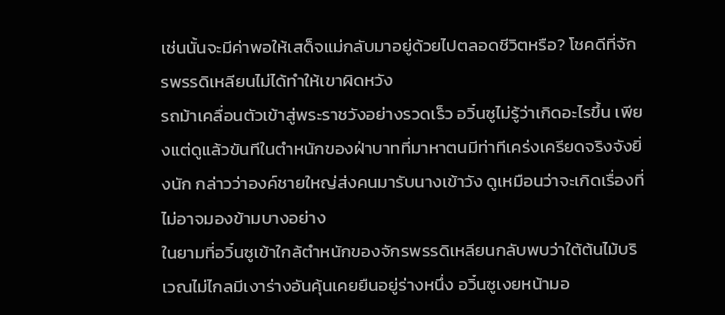เช่นนั้นจะมีค่าพอให้เสด็จแม่กลับมาอยู่ด้วยไปตลอดชีวิตหรือ? โชคดีที่จักรพรรดิเหลียนไม่ได้ทำให้เขาผิดหวัง
รถม้าเคลื่อนตัวเข้าสู่พระราชวังอย่างรวดเร็ว อวิ๋นซูไม่รู้ว่าเกิดอะไรขึ้น เพียงแต่ดูแล้วขันทีในตำหนักของฝ่าบาทที่มาหาตนมีท่าทีเคร่งเครียดจริงจังยิ่งนัก กล่าวว่าองค์ชายใหญ่ส่งคนมารับนางเข้าวัง ดูเหมือนว่าจะเกิดเรื่องที่ไม่อาจมองข้ามบางอย่าง
ในยามที่อวิ๋นซูเข้าใกล้ตำหนักของจักรพรรดิเหลียนกลับพบว่าใต้ต้นไม้บริเวณไม่ไกลมีเงาร่างอันคุ้นเคยยืนอยู่ร่างหนึ่ง อวิ๋นซูเงยหน้ามอ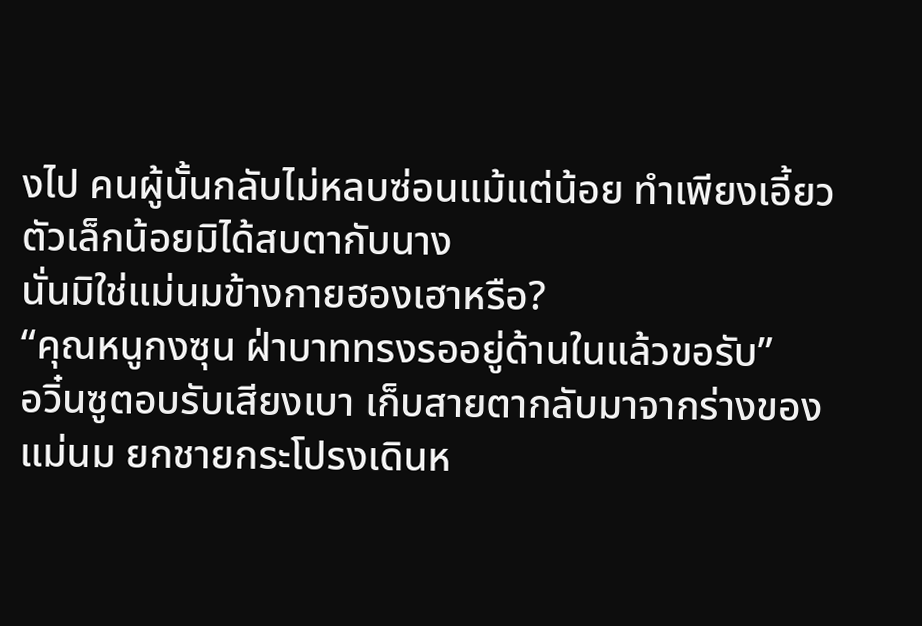งไป คนผู้นั้นกลับไม่หลบซ่อนแม้แต่น้อย ทำเพียงเอี้ยวตัวเล็กน้อยมิได้สบตากับนาง
นั่นมิใช่แม่นมข้างกายฮองเฮาหรือ?
“คุณหนูกงซุน ฝ่าบาททรงรออยู่ด้านในแล้วขอรับ”
อวิ๋นซูตอบรับเสียงเบา เก็บสายตากลับมาจากร่างของแม่นม ยกชายกระโปรงเดินห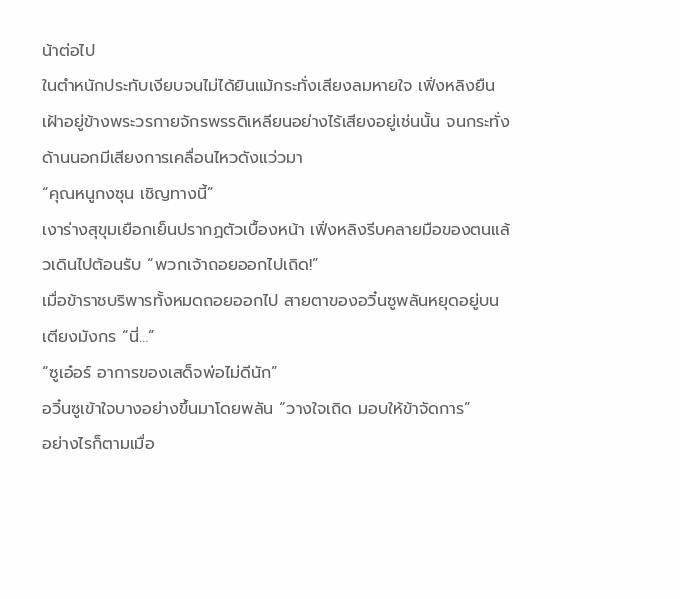น้าต่อไป
ในตำหนักประทับเงียบจนไม่ได้ยินแม้กระทั่งเสียงลมหายใจ เฟิ่งหลิงยืนเฝ้าอยู่ข้างพระวรกายจักรพรรดิเหลียนอย่างไร้เสียงอยู่เช่นนั้น จนกระทั่งด้านนอกมีเสียงการเคลื่อนไหวดังแว่วมา
“คุณหนูกงซุน เชิญทางนี้”
เงาร่างสุขุมเยือกเย็นปรากฏตัวเบื้องหน้า เฟิ่งหลิงรีบคลายมือของตนแล้วเดินไปต้อนรับ “พวกเจ้าถอยออกไปเถิด!”
เมื่อข้าราชบริพารทั้งหมดถอยออกไป สายตาของอวิ๋นซูพลันหยุดอยู่บนเตียงมังกร “นี่…”
“ซูเอ๋อร์ อาการของเสด็จพ่อไม่ดีนัก”
อวิ๋นซูเข้าใจบางอย่างขึ้นมาโดยพลัน “วางใจเถิด มอบให้ข้าจัดการ”
อย่างไรก็ตามเมื่อ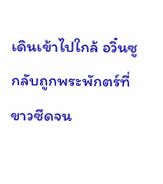เดินเข้าไปใกล้ อวิ๋นซูกลับถูกพระพักตร์ที่ขาวซีดจน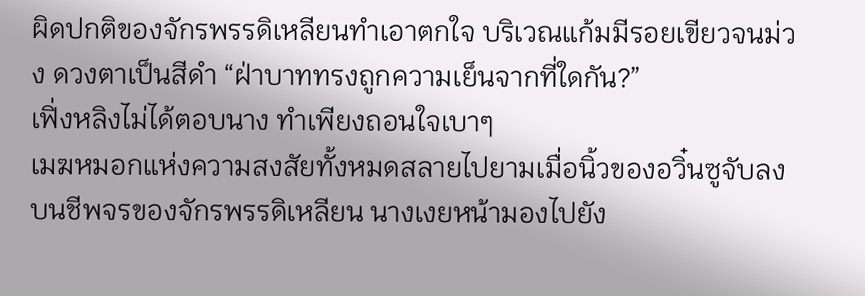ผิดปกติของจักรพรรดิเหลียนทำเอาตกใจ บริเวณแก้มมีรอยเขียวจนม่วง ดวงตาเป็นสีดำ “ฝ่าบาททรงถูกความเย็นจากที่ใดกัน?”
เฟิ่งหลิงไม่ได้ตอบนาง ทำเพียงถอนใจเบาๆ
เมฆหมอกแห่งความสงสัยทั้งหมดสลายไปยามเมื่อนิ้วของอวิ๋นซูจับลงบนชีพจรของจักรพรรดิเหลียน นางเงยหน้ามองไปยัง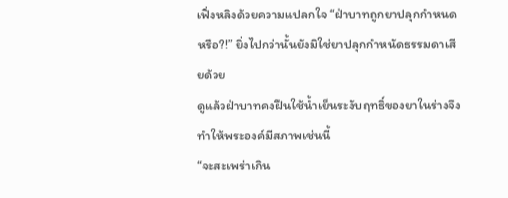เฟิ่งหลิงด้วยความแปลกใจ “ฝ่าบาทถูกยาปลุกกำหนดหรือ?!” ยิ่งไปกว่านั้นยังมิใช่ยาปลุกกำหนัดธรรมดาเสียด้วย
ดูแล้วฝ่าบาทคงฝืนใช้น้ำเย็นระงับฤทธิ์ของยาในร่างจึงทำให้พระองค์มีสภาพเช่นนี้
“จะสะเพร่าเกิน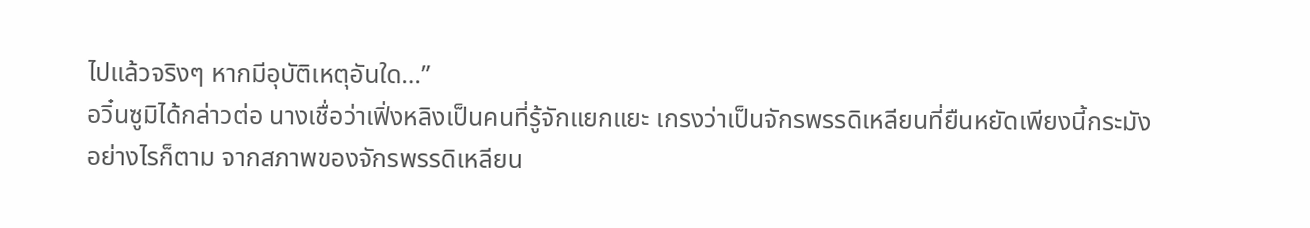ไปแล้วจริงๆ หากมีอุบัติเหตุอันใด…”
อวิ๋นซูมิได้กล่าวต่อ นางเชื่อว่าเฟิ่งหลิงเป็นคนที่รู้จักแยกแยะ เกรงว่าเป็นจักรพรรดิเหลียนที่ยืนหยัดเพียงนี้กระมัง
อย่างไรก็ตาม จากสภาพของจักรพรรดิเหลียน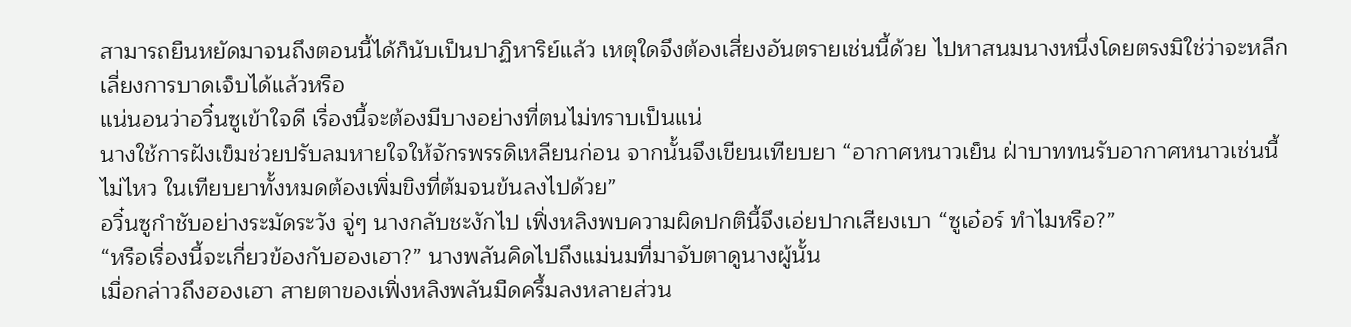สามารถยืนหยัดมาจนถึงตอนนี้ได้ก็นับเป็นปาฏิหาริย์แล้ว เหตุใดจึงต้องเสี่ยงอันตรายเช่นนี้ด้วย ไปหาสนมนางหนึ่งโดยตรงมิใช่ว่าจะหลีกเลี่ยงการบาดเจ็บได้แล้วหรือ
แน่นอนว่าอวิ๋นซูเข้าใจดี เรื่องนี้จะต้องมีบางอย่างที่ตนไม่ทราบเป็นแน่
นางใช้การฝังเข็มช่วยปรับลมหายใจให้จักรพรรดิเหลียนก่อน จากนั้นจึงเขียนเทียบยา “อากาศหนาวเย็น ฝ่าบาททนรับอากาศหนาวเช่นนี้ไม่ไหว ในเทียบยาทั้งหมดต้องเพิ่มขิงที่ต้มจนข้นลงไปด้วย”
อวิ๋นซูกำชับอย่างระมัดระวัง จู่ๆ นางกลับชะงักไป เฟิ่งหลิงพบความผิดปกตินี้จึงเอ่ยปากเสียงเบา “ซูเอ๋อร์ ทำไมหรือ?”
“หรือเรื่องนี้จะเกี่ยวข้องกับฮองเฮา?” นางพลันคิดไปถึงแม่นมที่มาจับตาดูนางผู้นั้น
เมื่อกล่าวถึงฮองเฮา สายตาของเฟิ่งหลิงพลันมืดครึ้มลงหลายส่วน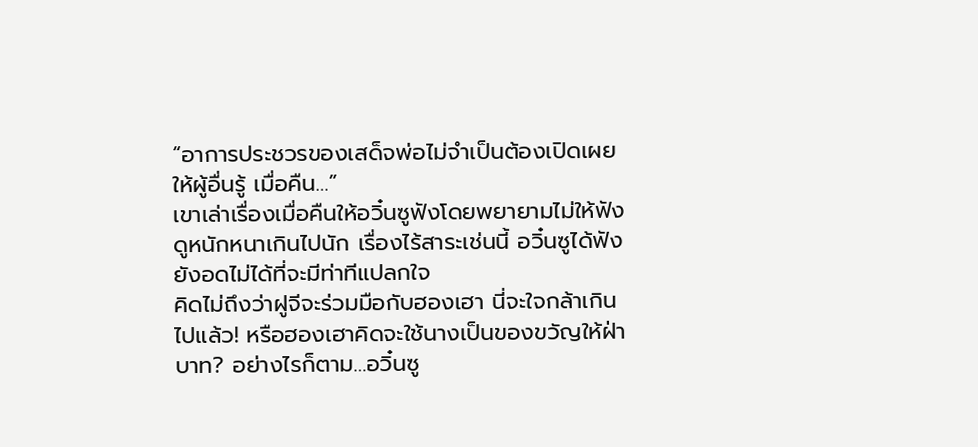“อาการประชวรของเสด็จพ่อไม่จำเป็นต้องเปิดเผยให้ผู้อื่นรู้ เมื่อคืน…”
เขาเล่าเรื่องเมื่อคืนให้อวิ๋นซูฟังโดยพยายามไม่ให้ฟังดูหนักหนาเกินไปนัก เรื่องไร้สาระเช่นนี้ อวิ๋นซูได้ฟังยังอดไม่ได้ที่จะมีท่าทีแปลกใจ
คิดไม่ถึงว่าฝูจีจะร่วมมือกับฮองเฮา นี่จะใจกล้าเกินไปแล้ว! หรือฮองเฮาคิดจะใช้นางเป็นของขวัญให้ฝ่าบาท? อย่างไรก็ตาม…อวิ๋นซู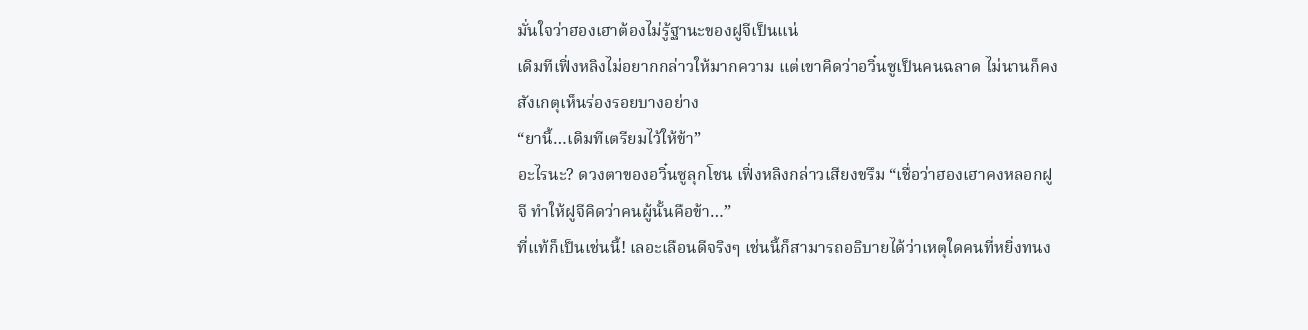มั่นใจว่าฮองเฮาต้องไม่รู้ฐานะของฝูจีเป็นแน่
เดิมทีเฟิ่งหลิงไม่อยากกล่าวให้มากความ แต่เขาคิดว่าอวิ๋นซูเป็นคนฉลาด ไม่นานก็คงสังเกตุเห็นร่องรอยบางอย่าง
“ยานี้…เดิมทีเตรียมไว้ให้ข้า”
อะไรนะ? ดวงตาของอวิ๋นซูลุกโชน เฟิ่งหลิงกล่าวเสียงขรึม “เชื่อว่าฮองเฮาคงหลอกฝูจี ทำให้ฝูจีคิดว่าคนผู้นั้นคือข้า…”
ที่แท้ก็เป็นเช่นนี้! เลอะเลือนดีจริงๆ เช่นนี้ก็สามารถอธิบายได้ว่าเหตุใดคนที่หยิ่งทนง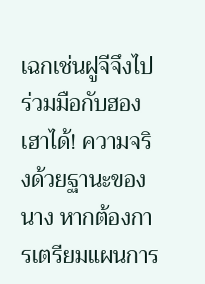เฉกเช่นฝูจีจึงไปร่วมมือกับฮองเฮาได้! ความจริงด้วยฐานะของนาง หากต้องการเตรียมแผนการ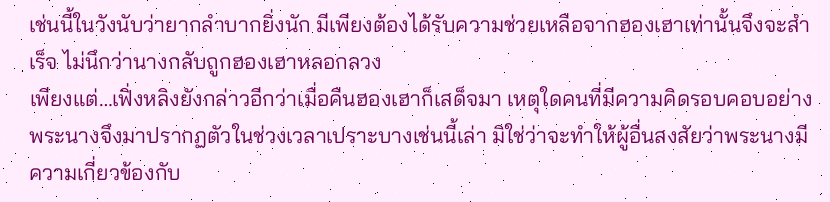เช่นนี้ในวังนับว่ายากลำบากยิ่งนัก มีเพียงต้องได้รับความช่วยเหลือจากฮองเฮาเท่านั้นจึงจะสำเร็จ ไม่นึกว่านางกลับถูกฮองเฮาหลอกลวง
เพียงแต่…เฟิ่งหลิงยังกล่าวอีกว่าเมื่อคืนฮองเฮาก็เสด็จมา เหตุใดคนที่มีความคิดรอบคอบอย่างพระนางจึงมาปรากฏตัวในช่วงเวลาเปราะบางเช่นนี้เล่า มิใช่ว่าจะทำให้ผู้อื่นสงสัยว่าพระนางมีความเกี่ยวข้องกับ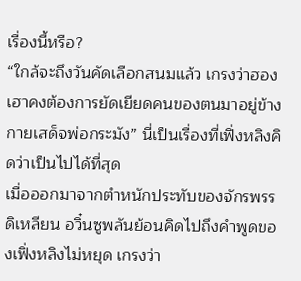เรื่องนี้หรือ?
“ใกล้จะถึงวันคัดเลือกสนมแล้ว เกรงว่าฮองเฮาคงต้องการยัดเยียดคนของตนมาอยู่ข้างกายเสด็จพ่อกระมัง” นี่เป็นเรื่องที่เฟิ่งหลิงคิดว่าเป็นไปได้ที่สุด
เมื่อออกมาจากตำหนักประทับของจักรพรรดิเหลียน อวิ๋นซูพลันย้อนคิดไปถึงคำพูดของเฟิ่งหลิงไม่หยุด เกรงว่า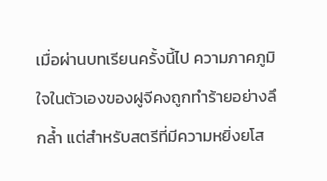เมื่อผ่านบทเรียนครั้งนี้ไป ความภาคภูมิใจในตัวเองของฝูจีคงถูกทำร้ายอย่างลึกล้ำ แต่สำหรับสตรีที่มีความหยิ่งยโส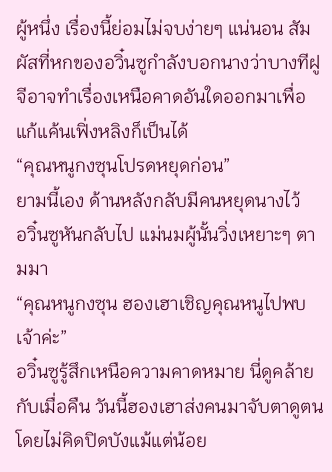ผู้หนึ่ง เรื่องนี้ย่อมไม่จบง่ายๆ แน่นอน สัมผัสที่หกของอวิ๋นซูกำลังบอกนางว่าบางทีฝูจีอาจทำเรื่องเหนือคาดอันใดออกมาเพื่อแก้แค้นเฟิ่งหลิงก็เป็นได้
“คุณหนูกงซุนโปรดหยุดก่อน”
ยามนี้เอง ด้านหลังกลับมีคนหยุดนางไว้
อวิ๋นซูหันกลับไป แม่นมผู้นั้นวิ่งเหยาะๆ ตามมา
“คุณหนูกงซุน ฮองเฮาเชิญคุณหนูไปพบเจ้าค่ะ”
อวิ๋นซูรู้สึกเหนือความคาดหมาย นี่ดูคล้ายกับเมื่อคืน วันนี้ฮองเฮาส่งคนมาจับตาดูตนโดยไม่คิดปิดบังแม้แต่น้อย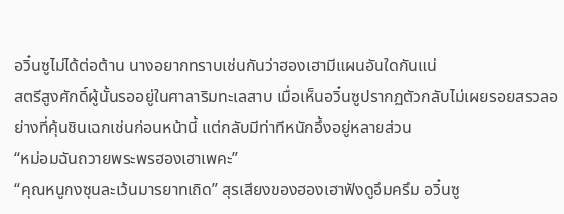อวิ๋นซูไม่ได้ต่อต้าน นางอยากทราบเช่นกันว่าฮองเฮามีแผนอันใดกันแน่
สตรีสูงศักดิ์ผู้นั้นรออยู่ในศาลาริมทะเลสาบ เมื่อเห็นอวิ๋นซูปรากฏตัวกลับไม่เผยรอยสรวลอย่างที่คุ้นชินเฉกเช่นก่อนหน้านี้ แต่กลับมีท่าทีหนักอึ้งอยู่หลายส่วน
“หม่อมฉันถวายพระพรฮองเฮาเพคะ”
“คุณหนูกงซุนละเว้นมารยาทเถิด” สุรเสียงของฮองเฮาฟังดูอึมครึม อวิ๋นซู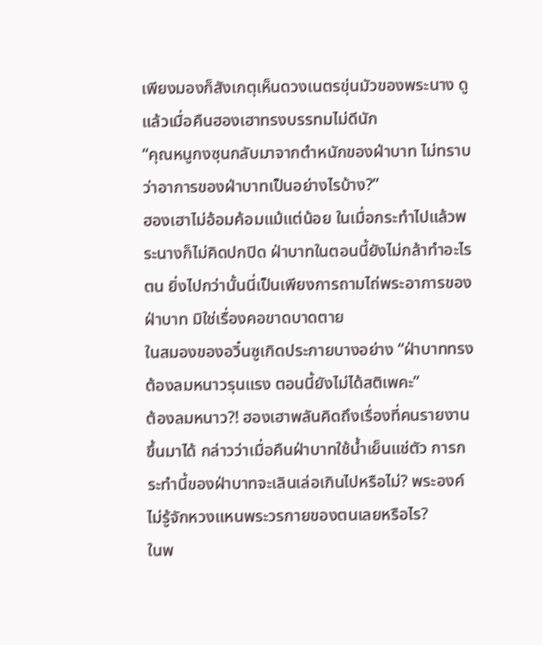เพียงมองก็สังเกตุเห็นดวงเนตรขุ่นมัวของพระนาง ดูแล้วเมื่อคืนฮองเฮาทรงบรรทมไม่ดีนัก
“คุณหนูกงซุนกลับมาจากตำหนักของฝ่าบาท ไม่ทราบว่าอาการของฝ่าบาทเป็นอย่างไรบ้าง?”
ฮองเฮาไม่อ้อมค้อมแม้แต่น้อย ในเมื่อกระทำไปแล้วพระนางก็ไม่คิดปกปิด ฝ่าบาทในตอนนี้ยังไม่กล้าทำอะไรตน ยิ่งไปกว่านั้นนี่เป็นเพียงการถามไถ่พระอาการของฝ่าบาท มิใช่เรื่องคอขาดบาดตาย
ในสมองของอวิ๋นซูเกิดประกายบางอย่าง “ฝ่าบาททรงต้องลมหนาวรุนแรง ตอนนี้ยังไม่ได้สติเพคะ”
ต้องลมหนาว?! ฮองเฮาพลันคิดถึงเรื่องที่คนรายงานขึ้นมาได้ กล่าวว่าเมื่อคืนฝ่าบาทใช้น้ำเย็นแช่ตัว การกระทำนี้ของฝ่าบาทจะเลินเล่อเกินไปหรือไม่? พระองค์ไม่รู้จักหวงแหนพระวรกายของตนเลยหรือไร?
ในพ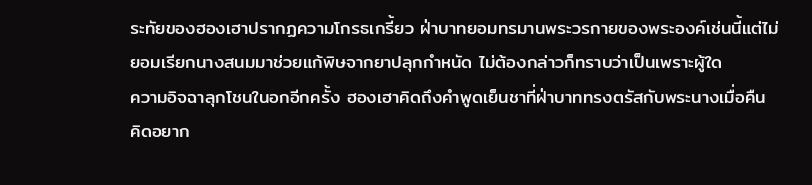ระทัยของฮองเฮาปรากฏความโกรธเกรี้ยว ฝ่าบาทยอมทรมานพระวรกายของพระองค์เช่นนี้แต่ไม่ยอมเรียกนางสนมมาช่วยแก้พิษจากยาปลุกกำหนัด ไม่ต้องกล่าวก็ทราบว่าเป็นเพราะผู้ใด
ความอิจฉาลุกโชนในอกอีกครั้ง ฮองเฮาคิดถึงคำพูดเย็นชาที่ฝ่าบาททรงตรัสกับพระนางเมื่อคืน คิดอยาก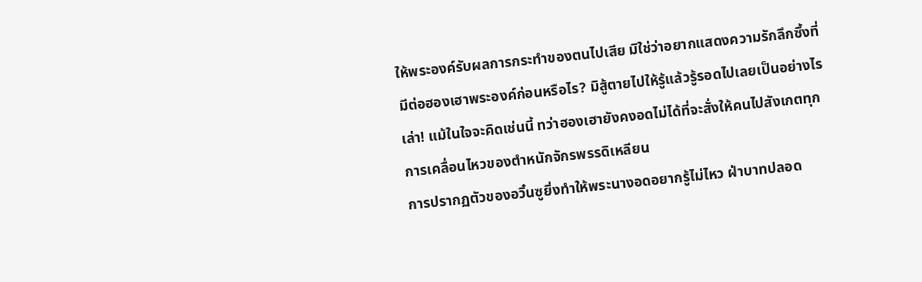ให้พระองค์รับผลการกระทำของตนไปเสีย มิใช่ว่าอยากแสดงความรักลึกซึ้งที่มีต่อฮองเฮาพระองค์ก่อนหรือไร? มิสู้ตายไปให้รู้แล้วรู้รอดไปเลยเป็นอย่างไรเล่า! แม้ในใจจะคิดเช่นนี้ ทว่าฮองเฮายังคงอดไม่ได้ที่จะสั่งให้คนไปสังเกตทุกการเคลื่อนไหวของตำหนักจักรพรรดิเหลียน
การปรากฏตัวของอวิ๋นซูยิ่งทำให้พระนางอดอยากรู้ไม่ไหว ฝ่าบาทปลอด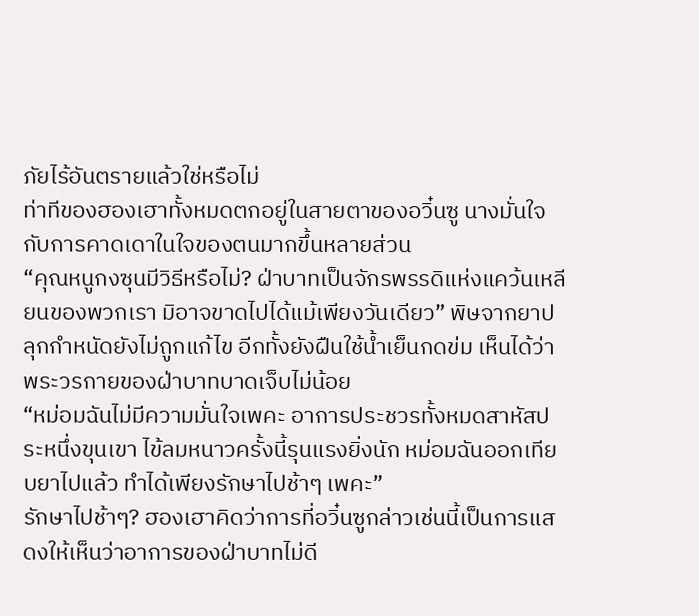ภัยไร้อันตรายแล้วใช่หรือไม่
ท่าทีของฮองเฮาทั้งหมดตกอยู่ในสายตาของอวิ๋นซู นางมั่นใจกับการคาดเดาในใจของตนมากขึ้นหลายส่วน
“คุณหนูกงซุนมีวิธีหรือไม่? ฝ่าบาทเป็นจักรพรรดิแห่งแคว้นเหลียนของพวกเรา มิอาจขาดไปได้แม้เพียงวันเดียว” พิษจากยาปลุกกำหนัดยังไม่ถูกแก้ไข อีกทั้งยังฝืนใช้น้ำเย็นกดข่ม เห็นได้ว่าพระวรกายของฝ่าบาทบาดเจ็บไม่น้อย
“หม่อมฉันไม่มีความมั่นใจเพคะ อาการประชวรทั้งหมดสาหัสประหนึ่งขุนเขา ไข้ลมหนาวครั้งนี้รุนแรงยิ่งนัก หม่อมฉันออกเทียบยาไปแล้ว ทำได้เพียงรักษาไปช้าๆ เพคะ”
รักษาไปช้าๆ? ฮองเฮาคิดว่าการที่อวิ๋นซูกล่าวเช่นนี้เป็นการแสดงให้เห็นว่าอาการของฝ่าบาทไม่ดี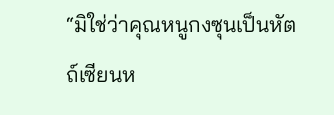“มิใช่ว่าคุณหนูกงซุนเป็นหัตถ์เซียนห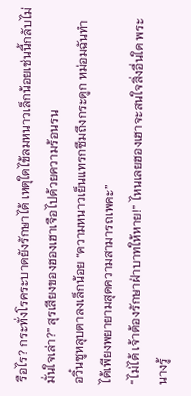รือไร? กระทั่งโรคระบาดยังรักษาได้ เหตุใดไข้ลมหนาวเล็กน้อยเช่นนี้กลับไม่มั่นใจเล่า?” สุรเสียงของฮองเฮาเจือไปด้วยความร้อนรน
อวิ๋นซูหลุบตาลงเล็กน้อย “ความหนาวเย็นแทรกซึมถึงกระดูก หม่อมฉันทำได้เพียงพยายามสุดความสามารถเพคะ”
“ไม่ได้ เจ้าต้องรักษาฝ่าบาทให้หาย!” ไหนเลยฮองเฮาจะสนใจสิ่งอื่นใด พระนางรู้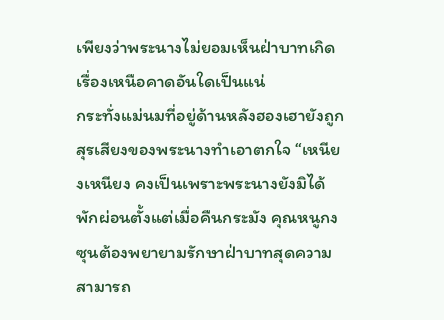เพียงว่าพระนางไม่ยอมเห็นฝ่าบาทเกิดเรื่องเหนือคาดอันใดเป็นแน่
กระทั่งแม่นมที่อยู่ด้านหลังฮองเฮายังถูกสุรเสียงของพระนางทำเอาตกใจ “เหนียงเหนียง คงเป็นเพราะพระนางยังมิได้พักผ่อนตั้งแต่เมื่อคืนกระมัง คุณหนูกงซุนต้องพยายามรักษาฝ่าบาทสุดความสามารถ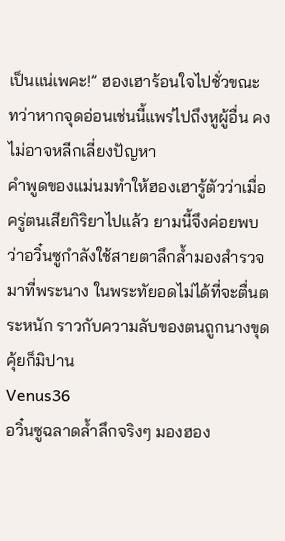เป็นแน่เพคะ!” ฮองเฮาร้อนใจไปชั่วขณะ ทว่าหากจุดอ่อนเช่นนี้แพร่ไปถึงหูผู้อื่น คงไม่อาจหลีกเลี่ยงปัญหา
คำพูดของแม่นมทำให้ฮองเฮารู้ตัวว่าเมื่อครู่ตนเสียกิริยาไปแล้ว ยามนี้จึงค่อยพบว่าอวิ๋นซูกำลังใช้สายตาลึกล้ำมองสำรวจมาที่พระนาง ในพระทัยอดไม่ได้ที่จะตื่นตระหนัก ราวกับความลับของตนถูกนางขุดคุ้ยก็มิปาน
Venus36
อวิ๋นซูฉลาดล้ำลึกจริงๆ มองฮอง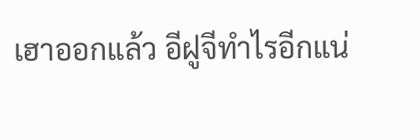เฮาออกแล้ว อีฝูจีทำไรอีกแน่